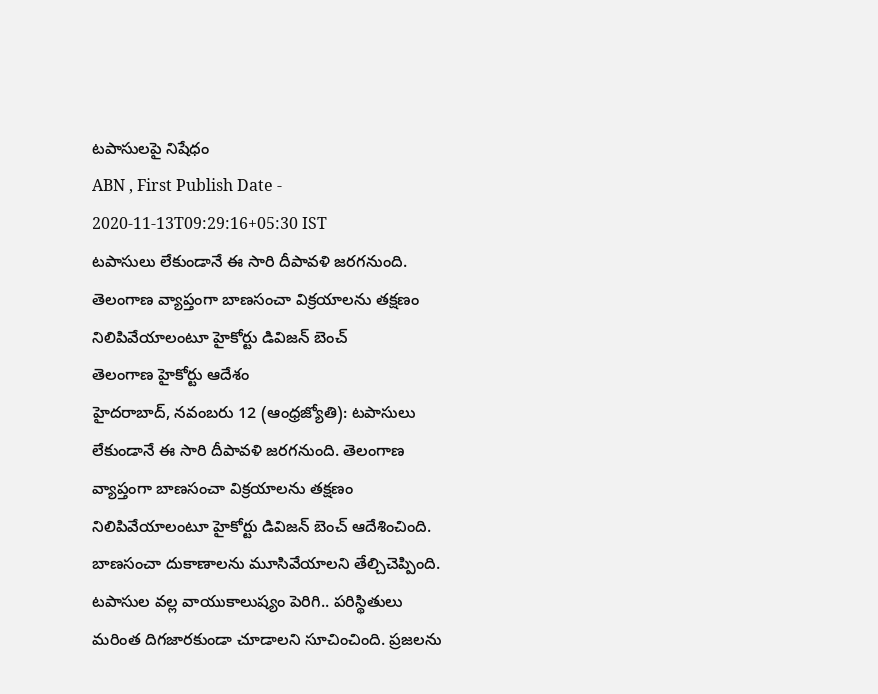టపాసులపై నిషేధం
ABN , First Publish Date - 2020-11-13T09:29:16+05:30 IST
టపాసులు లేకుండానే ఈ సారి దీపావళి జరగనుంది. తెలంగాణ వ్యాప్తంగా బాణసంచా విక్రయాలను తక్షణం నిలిపివేయాలంటూ హైకోర్టు డివిజన్ బెంచ్
తెలంగాణ హైకోర్టు ఆదేశం
హైదరాబాద్, నవంబరు 12 (ఆంధ్రజ్యోతి): టపాసులు లేకుండానే ఈ సారి దీపావళి జరగనుంది. తెలంగాణ వ్యాప్తంగా బాణసంచా విక్రయాలను తక్షణం నిలిపివేయాలంటూ హైకోర్టు డివిజన్ బెంచ్ ఆదేశించింది. బాణసంచా దుకాణాలను మూసివేయాలని తేల్చిచెప్పింది. టపాసుల వల్ల వాయుకాలుష్యం పెరిగి.. పరిస్థితులు మరింత దిగజారకుండా చూడాలని సూచించింది. ప్రజలను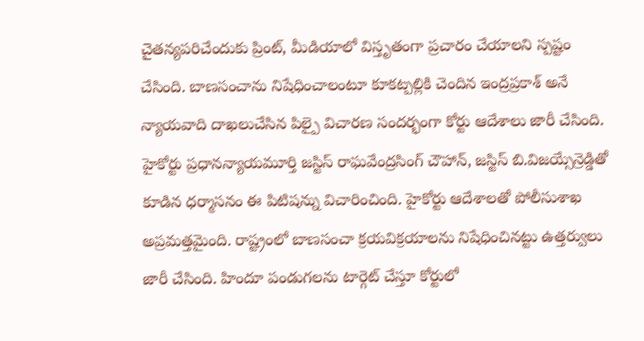చైతన్యపరిచేందుకు ప్రింట్, మీడియాలో విస్తృతంగా ప్రచారం చేయాలని స్పష్టం చేసింది. బాణసంచాను నిషేధించాలంటూ కూకట్పల్లికి చెందిన ఇంద్రప్రకాశ్ అనే న్యాయవాది దాఖలుచేసిన పిల్పై విచారణ సందర్భంగా కోర్టు ఆదేశాలు జారీ చేసింది. హైకోర్టు ప్రధానన్యాయమూర్తి జస్టిస్ రాఘవేంద్రసింగ్ చౌహాన్, జస్టిస్ బి.విజయ్సేన్రెడ్డితో కూడిన ధర్మాసనం ఈ పిటిషన్ను విచారించింది. హైకోర్టు ఆదేశాలతో పోలీసుశాఖ అప్రమత్తమైంది. రాష్ట్రంలో బాణసంచా క్రయవిక్రయాలను నిషేధించినట్టు ఉత్తర్వులు జారీ చేసింది. హిందూ పండుగలను టార్గెట్ చేస్తూ కోర్టులో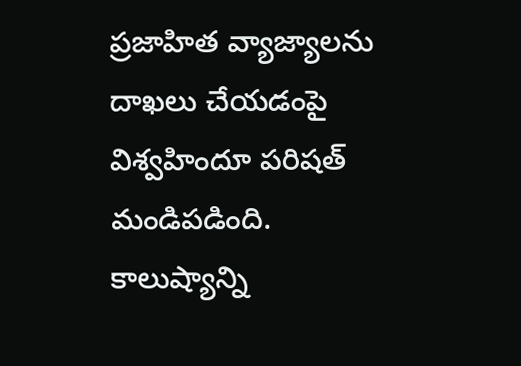ప్రజాహిత వ్యాజ్యాలను దాఖలు చేయడంపై విశ్వహిందూ పరిషత్ మండిపడింది. కాలుష్యాన్ని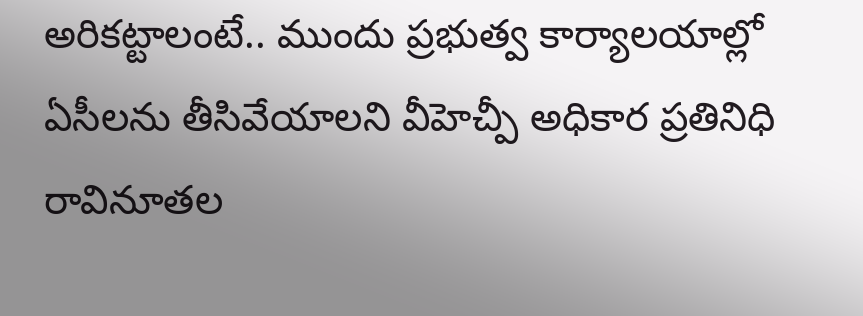అరికట్టాలంటే.. ముందు ప్రభుత్వ కార్యాలయాల్లో ఏసీలను తీసివేయాలని వీహెచ్పీ అధికార ప్రతినిధి రావినూతల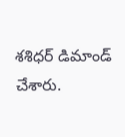శశిధర్ డిమాండ్ చేశారు.